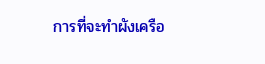การที่จะทำผังเครือ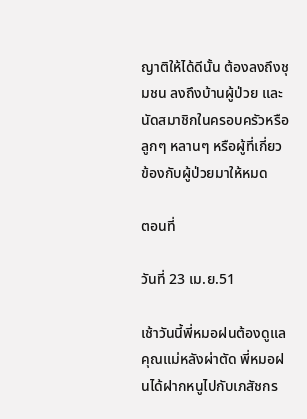ญาติให้ได้ดีนั้น ต้องลงถึงชุมชน ลงถึงบ้านผู้ป่วย และนัดสมาชิกในครอบครัวหรือลูกๆ หลานๆ หรือผู้ที่เกี่ยวข้องกับผู้ป่วยมาให้หมด

ตอนที่

วันที่ 23 เม.ย.51

เช้าวันนี้พี่หมอฝนต้องดูแลคุณแม่หลังผ่าตัด พี่หมอฝนได้ฝากหนูไปกับเภสัชกร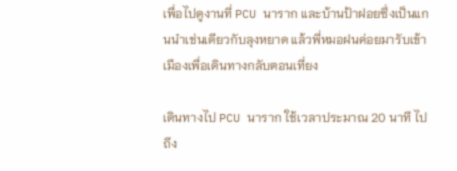เพื่อไปดูงานที่ PCU นาราก และบ้านป้าฝอยซึ่งเป็นแกนนำเช่นเดียวกับลุงหยาด แล้วพี่หมอฝนค่อยมารับเข้าเมืองเพื่อเดินทางกลับตอนเที่ยง

เดินทางไป PCU นาราก ใช้เวลาประมาณ 20 นาที ไปถึง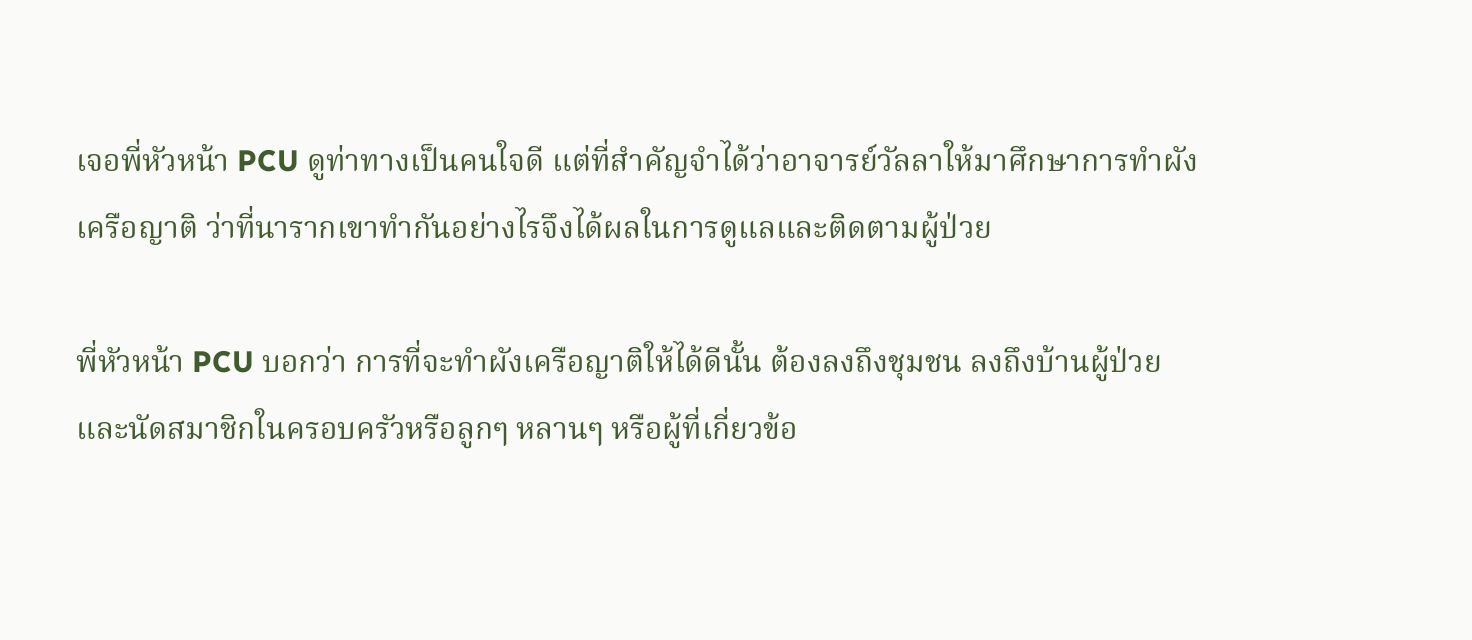เจอพี่หัวหน้า PCU ดูท่าทางเป็นคนใจดี แต่ที่สำคัญจำได้ว่าอาจารย์วัลลาให้มาศึกษาการทำผังเครือญาติ ว่าที่นารากเขาทำกันอย่างไรจึงได้ผลในการดูแลและติดตามผู้ป่วย

พี่หัวหน้า PCU บอกว่า การที่จะทำผังเครือญาติให้ได้ดีนั้น ต้องลงถึงชุมชน ลงถึงบ้านผู้ป่วย และนัดสมาชิกในครอบครัวหรือลูกๆ หลานๆ หรือผู้ที่เกี่ยวข้อ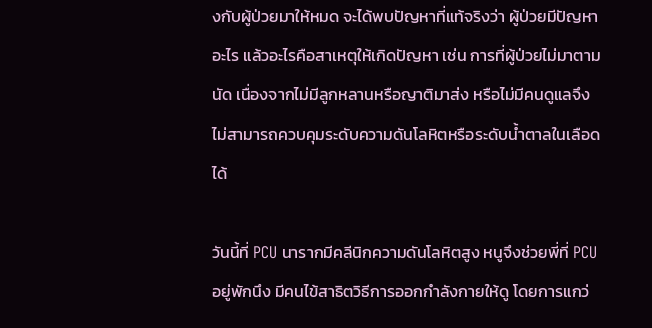งกับผู้ป่วยมาให้หมด จะได้พบปัญหาที่แท้จริงว่า ผู้ป่วยมีปัญหาอะไร แล้วอะไรคือสาเหตุให้เกิดปัญหา เช่น การที่ผู้ป่วยไม่มาตามนัด เนื่องจากไม่มีลูกหลานหรือญาติมาส่ง หรือไม่มีคนดูแลจึงไม่สามารถควบคุมระดับความดันโลหิตหรือระดับน้ำตาลในเลือดได้

วันนี้ที่ PCU นารากมีคลีนิกความดันโลหิตสูง หนูจึงช่วยพี่ที่ PCU อยู่พักนึง มีคนไข้สาธิตวิธีการออกกำลังกายให้ดู โดยการแกว่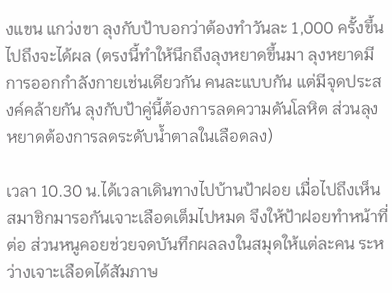งแขน แกว่งขา ลุงกับป้าบอกว่าต้องทำวันละ 1,000 ครั้งขึ้นไปถึงจะได้ผล (ตรงนี้ทำให้นึกถึงลุงหยาดขึ้นมา ลุงหยาดมีการออกกำลังกายเช่นเดียวกัน คนละแบบกัน แต่มีจุดประสงค์คล้ายกัน ลุงกับป้าคู่นี้ต้องการลดความดันโลหิต ส่วนลุงหยาดต้องการลดระดับน้ำตาลในเลือดลง)

เวลา 10.30 น.ได้เวลาเดินทางไปบ้านป้าฝอย เมื่อไปถึงเห็นสมาชิกมารอกันเจาะเลือดเต็มไปหมด จึงให้ป้าฝอยทำหน้าที่ต่อ ส่วนหนูคอยช่วยจดบันทึกผลลงในสมุดให้แต่ละคน ระหว่างเจาะเลือดได้สัมภาษ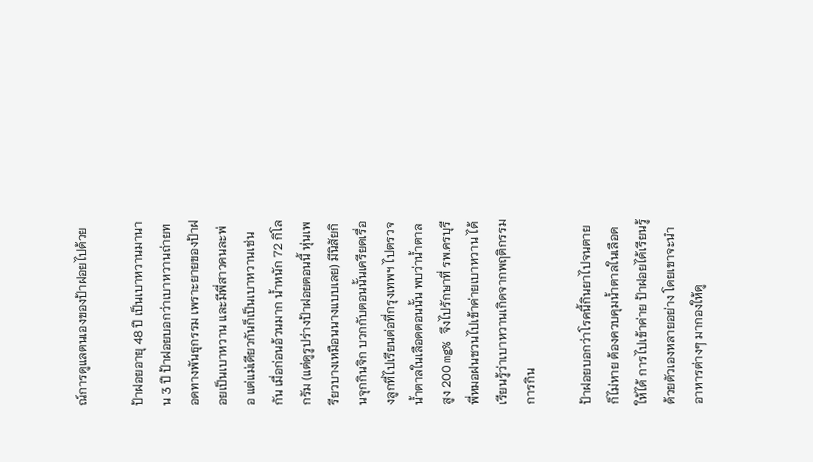ณ์การดูแลตนเองของป้าฝอยไปด้วย

ป้าฝอยอายุ 48 ปี เป็นเบาหวานมานาน 3 ปี ป้าฝอยบอกว่าเบาหวานถ่ายทอดทางพันธุกรรม เพราะยายของป้าฝอยเป็นเบาหวาน และมีพี่สาวคนละพ่อ แต่แม่เดียวกันก็เป็นเบาหวานเช่นกัน เมื่อก่อนอ้วนมาก น้ำหนัก 72 กิโลกรัม (แต่ดูรูปร่างป้าฝอยตอนนี้ หุ่นเพรียวบางเหมือนนางแบบเลย) มีนิสัยกินจุกกินจิก บวกกับตอนนั้นเครียดเรื่องลูกที่ไปเรียนต่อที่กรุงเทพฯ ไปตรวจน้ำตาลในเลือดตอนนั้น พบว่าน้ำตาลสูง 200 mg% จึงไปรักษาที่ รพ.ครบุรี พี่หมอฝนชวนไปเข้าค่ายเบาหวาน ได้เรียนรู้ว่าเบาหวานเกิดจากพฤติกรรมการกิน

ป้าฝอยบอกว่าโรคนี้กินยาไปจนตายก็ไม่หาย ต้องควบคุมน้ำตาลในเลือดให้ได้ การไปเข้าค่าย ป้าฝอยได้เรียนรู้ด้วยตัวเองหลายอย่าง โดยเขาจะนำอาหารต่างๆ มากองให้ดู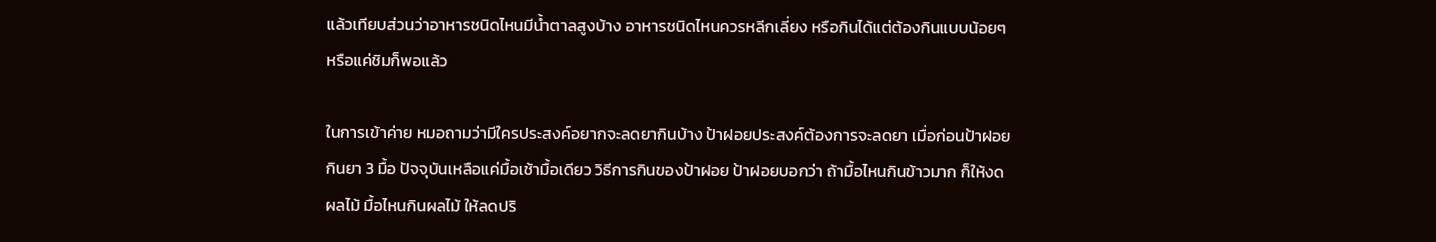แล้วเทียบส่วนว่าอาหารชนิดไหนมีน้ำตาลสูงบ้าง อาหารชนิดไหนควรหลีกเลี่ยง หรือกินได้แต่ต้องกินแบบน้อยๆหรือแค่ชิมก็พอแล้ว

ในการเข้าค่าย หมอถามว่ามีใครประสงค์อยากจะลดยากินบ้าง ป้าฝอยประสงค์ต้องการจะลดยา เมื่อก่อนป้าฝอยกินยา 3 มื้อ ปัจจุบันเหลือแค่มื้อเช้ามื้อเดียว วิธีการกินของป้าฝอย ป้าฝอยบอกว่า ถ้ามื้อไหนกินข้าวมาก ก็ให้งดผลไม้ มื้อไหนกินผลไม้ ให้ลดปริ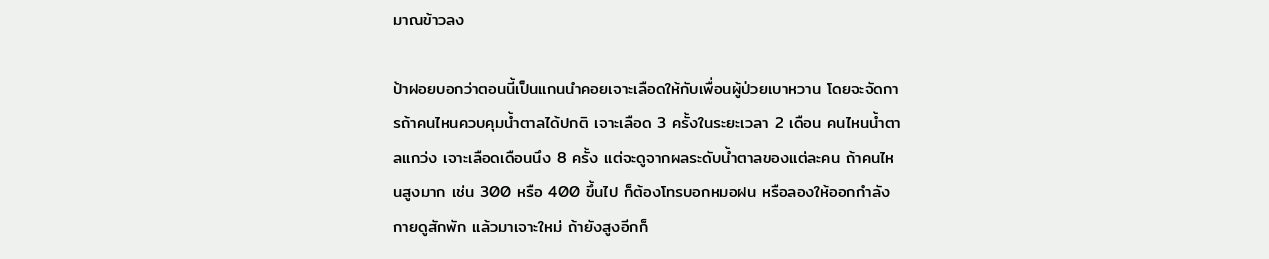มาณข้าวลง

ป้าฝอยบอกว่าตอนนี้เป็นแกนนำคอยเจาะเลือดให้กับเพื่อนผู้ป่วยเบาหวาน โดยจะจัดการถ้าคนไหนควบคุมน้ำตาลได้ปกติ เจาะเลือด 3 ครั้งในระยะเวลา 2 เดือน คนไหนน้ำตาลแกว่ง เจาะเลือดเดือนนึง 8 ครั้ง แต่จะดูจากผลระดับน้ำตาลของแต่ละคน ถ้าคนไหนสูงมาก เช่น 300 หรือ 400 ขึ้นไป ก็ต้องโทรบอกหมอฝน หรือลองให้ออกกำลังกายดูสักพัก แล้วมาเจาะใหม่ ถ้ายังสูงอีกก็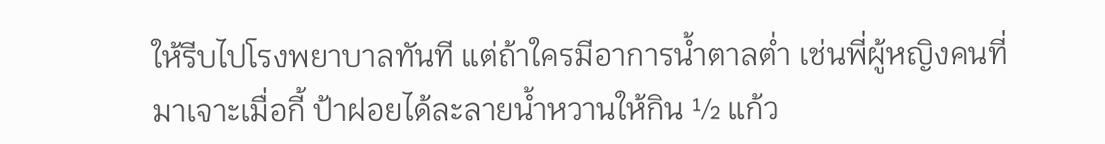ให้รีบไปโรงพยาบาลทันที แต่ถ้าใครมีอาการน้ำตาลต่ำ เช่นพี่ผู้หญิงคนที่มาเจาะเมื่อกี้ ป้าฝอยได้ละลายน้ำหวานให้กิน ½ แก้ว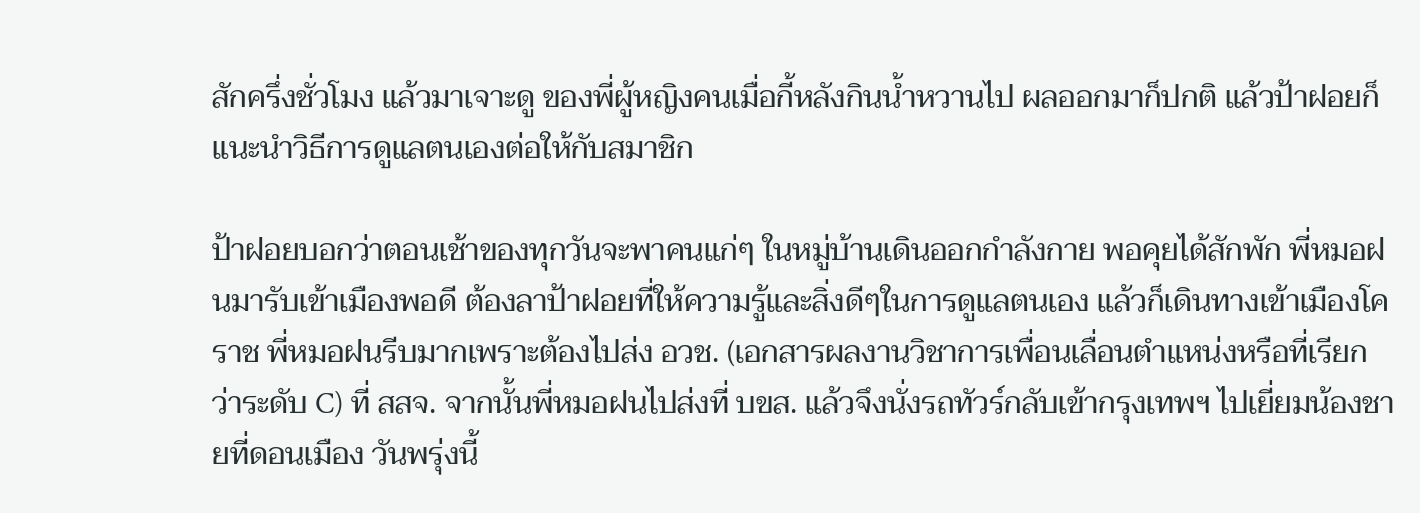สักครึ่งชั่วโมง แล้วมาเจาะดู ของพี่ผู้หญิงคนเมื่อกี้หลังกินน้ำหวานไป ผลออกมาก็ปกติ แล้วป้าฝอยก็แนะนำวิธีการดูแลตนเองต่อให้กับสมาชิก

ป้าฝอยบอกว่าตอนเช้าของทุกวันจะพาคนแก่ๆ ในหมู่บ้านเดินออกกำลังกาย พอคุยได้สักพัก พี่หมอฝนมารับเข้าเมืองพอดี ต้องลาป้าฝอยที่ให้ความรู้และสิ่งดีๆในการดูแลตนเอง แล้วก็เดินทางเข้าเมืองโคราช พี่หมอฝนรีบมากเพราะต้องไปส่ง อวช. (เอกสารผลงานวิชาการเพื่อนเลื่อนตำแหน่งหรือที่เรียกว่าระดับ C) ที่ สสจ. จากนั้นพี่หมอฝนไปส่งที่ บขส. แล้วจึงนั่งรถทัวร์กลับเข้ากรุงเทพฯ ไปเยี่ยมน้องชายที่ดอนเมือง วันพรุ่งนี้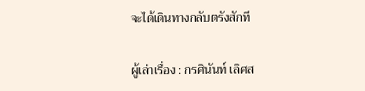จะได้เดินทางกลับตรังสักที

ผู้เล่าเรื่อง : กรศินันท์ เลิศส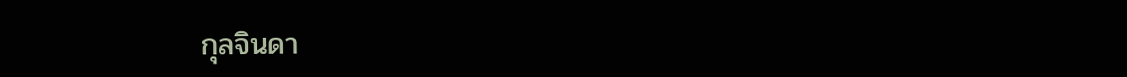กุลจินดา